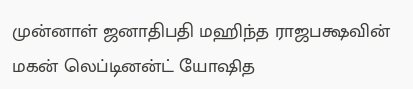முன்னாள் ஜனாதிபதி மஹிந்த ராஜபக்ஷவின் மகன் லெப்டினன்ட் யோஷித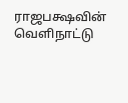ராஜபக்ஷவின் வெளிநாட்டு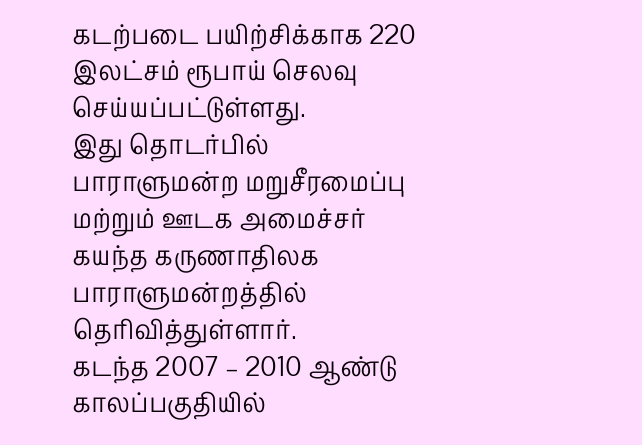கடற்படை பயிற்சிக்காக 220 இலட்சம் ரூபாய் செலவு செய்யப்பட்டுள்ளது.
இது தொடர்பில் பாராளுமன்ற மறுசீரமைப்பு மற்றும் ஊடக அமைச்சர் கயந்த கருணாதிலக பாராளுமன்றத்தில் தெரிவித்துள்ளார்.
கடந்த 2007 – 2010 ஆண்டு காலப்பகுதியில்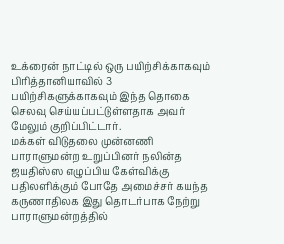உக்ரைன் நாட்டில் ஒரு பயிற்சிக்காகவும் பிரித்தானியாவில் 3 பயிற்சிகளுக்காகவும் இந்த தொகை செலவு செய்யப்பட்டுள்ளதாக அவர் மேலும் குறிப்பிட்டார்.
மக்கள் விடுதலை முன்னணி பாராளுமன்ற உறுப்பினர் நலின்த ஜயதிஸ்ஸ எழுப்பிய கேள்விக்கு பதிலளிக்கும் போதே அமைச்சர் கயந்த கருணாதிலக இது தொடர்பாக நேற்று பாராளுமன்றத்தில்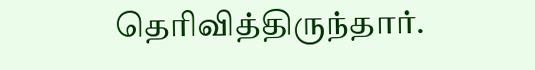தெரிவித்திருந்தார்.